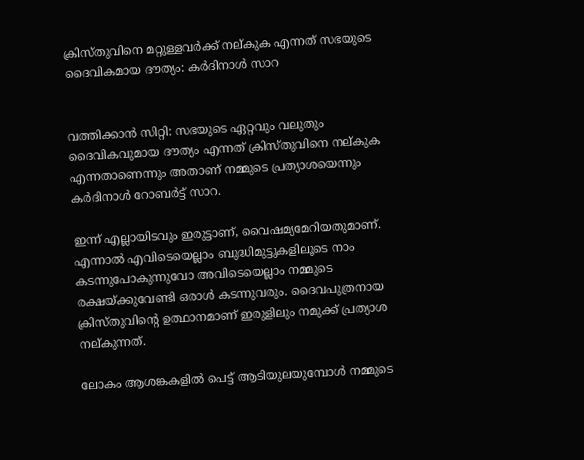ക്രിസ്തുവിനെ മറ്റുള്ളവര്‍ക്ക് നല്കുക എന്നത് സഭയുടെ ദൈവികമായ ദൗത്യം: കര്‍ദിനാള്‍ സാറ


വത്തിക്കാന്‍ സിറ്റി: സഭയുടെ ഏറ്റവും വലുതും ദൈവികവുമായ ദൗത്യം എന്നത് ക്രിസ്തുവിനെ നല്കുക എന്നതാണെന്നും അതാണ് നമ്മുടെ പ്രത്യാശയെന്നും കര്‍ദിനാള്‍ റോബര്‍ട്ട് സാറ.

ഇന്ന് എല്ലായിടവും ഇരുട്ടാണ്, വൈഷമ്യമേറിയതുമാണ്. എന്നാല്‍ എവിടെയെല്ലാം ബുദ്ധിമുട്ടുകളിലൂടെ നാം കടന്നുപോകുന്നുവോ അവിടെയെല്ലാം നമ്മുടെ രക്ഷയ്ക്കുവേണ്ടി ഒരാള്‍ കടന്നുവരും. ദൈവപുത്രനായ ക്രിസ്തുവിന്റെ ഉത്ഥാനമാണ് ഇരുളിലും നമുക്ക് പ്രത്യാശ നല്കുന്നത്.

ലോകം ആശങ്കകളില്‍ പെട്ട് ആടിയുലയുമ്പോള്‍ നമ്മുടെ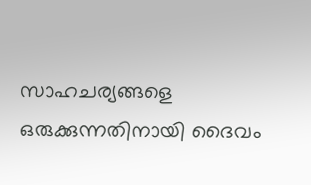സാഹചര്യങ്ങളെ ഒരുക്കുന്നതിനായി ദൈവം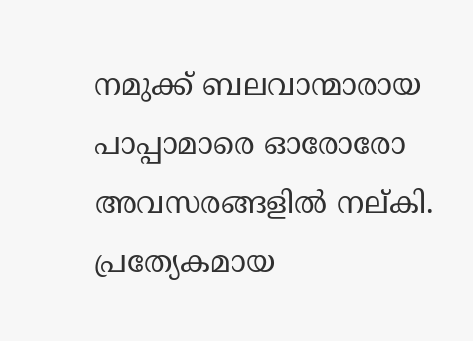നമുക്ക് ബലവാന്മാരായ പാപ്പാമാരെ ഓരോരോ അവസരങ്ങളില്‍ നല്കി. പ്രത്യേകമായ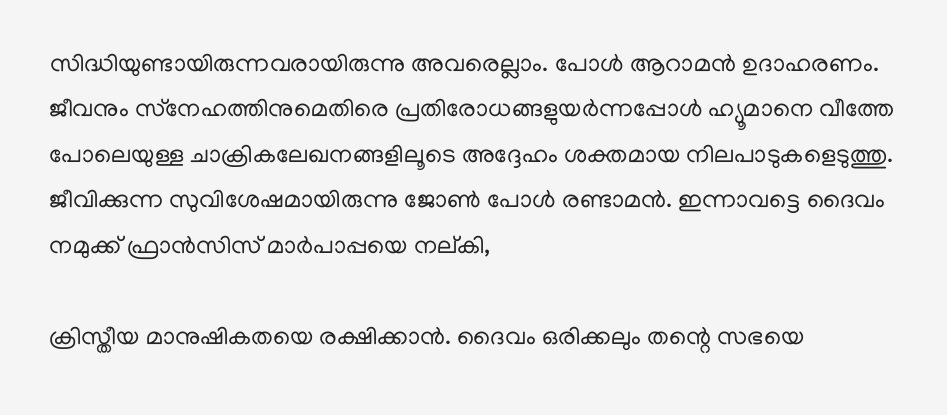സിദ്ധിയുണ്ടായിരുന്നവരായിരുന്നു അവരെല്ലാം. പോള്‍ ആറാമന്‍ ഉദാഹരണം. ജീവനും സ്‌നേഹത്തിനുമെതിരെ പ്രതിരോധങ്ങളുയര്‍ന്നപ്പോള്‍ ഹ്യൂമാനെ വീത്തേ പോലെയുള്ള ചാക്രികലേഖനങ്ങളിലൂടെ അദ്ദേഹം ശക്തമായ നിലപാടുകളെടുത്തു. ജീവിക്കുന്ന സുവിശേഷമായിരുന്നു ജോണ്‍ പോള്‍ രണ്ടാമന്‍. ഇന്നാവട്ടെ ദൈവം നമുക്ക് ഫ്രാന്‍സിസ് മാര്‍പാപ്പയെ നല്കി,

ക്രിസ്തീയ മാനുഷികതയെ രക്ഷിക്കാന്‍. ദൈവം ഒരിക്കലും തന്റെ സഭയെ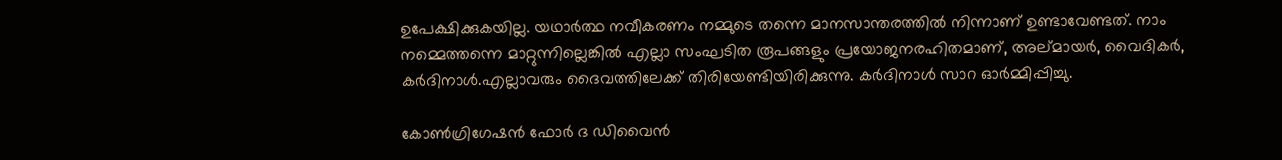ഉപേക്ഷിക്കുകയില്ല. യഥാര്‍ത്ഥ നവീകരണം നമ്മുടെ തന്നെ മാനസാന്തരത്തില്‍ നിന്നാണ് ഉണ്ടാവേണ്ടത്. നാം നമ്മെത്തന്നെ മാറ്റുന്നില്ലെങ്കില്‍ എല്ലാ സംഘടിത രൂപങ്ങളും പ്രയോജനരഹിതമാണ്, അല്മായര്‍, വൈദികര്‍, കര്‍ദിനാള്‍.എല്ലാവരും ദൈവത്തിലേക്ക് തിരിയേണ്ടിയിരിക്കുന്നു. കര്‍ദിനാള്‍ സാറ ഓര്‍മ്മിപ്പിച്ചു.

കോണ്‍ഗ്രിഗേഷന്‍ ഫോര്‍ ദ ഡിവൈന്‍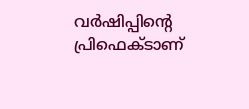വര്‍ഷിപ്പിന്റെ പ്രിഫെക്ടാണ്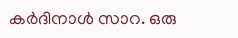കര്‍ദിനാള്‍ സാറ. ഒരു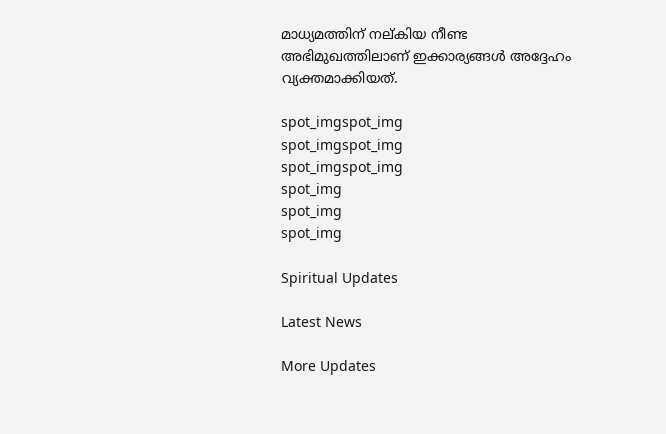മാധ്യമത്തിന് നല്കിയ നീണ്ട അഭിമുഖത്തിലാണ് ഇക്കാര്യങ്ങള്‍ അദ്ദേഹം വ്യക്തമാക്കിയത്.

spot_imgspot_img
spot_imgspot_img
spot_imgspot_img
spot_img
spot_img
spot_img

Spiritual Updates

Latest News

More Updates